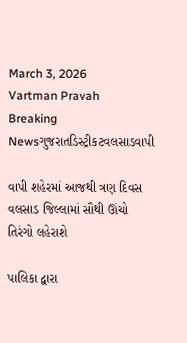March 3, 2026
Vartman Pravah
Breaking Newsગુજરાતડિસ્ટ્રીકટવલસાડવાપી

વાપી શહેરમાં આજથી ત્રણ દિવસ વલસાડ જિલ્લામાં સૌથી ઊંચો તિરંગો લહેરાશે

પાલિકા દ્વારા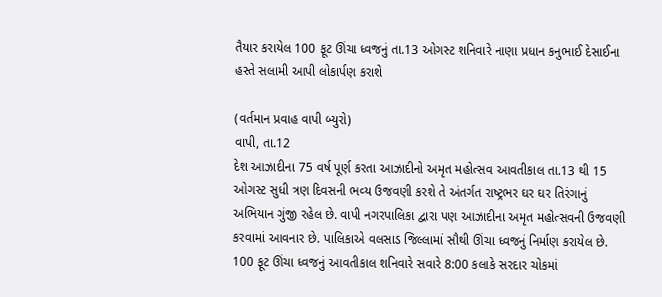તૈયાર કરાયેલ 100 ફૂટ ઊંચા ધ્‍વજનું તા.13 ઓગસ્‍ટ શનિવારે નાણા પ્રધાન કનુભાઈ દેસાઈના હસ્‍તે સલામી આપી લોકાર્પણ કરાશે

(વર્તમાન પ્રવાહ વાપી બ્‍યુરો)
વાપી, તા.12
દેશ આઝાદીના 75 વર્ષ પૂર્ણ કરતા આઝાદીનો અમૃત મહોત્‍સવ આવતીકાલ તા.13 થી 15 ઓગસ્‍ટ સુધી ત્રણ દિવસની ભવ્‍ય ઉજવણી કરશે તે અંતર્ગત રાષ્‍ટ્રભર ઘર ઘર તિરંગાનું અભિયાન ગુંજી રહેલ છે. વાપી નગરપાલિકા દ્વારા પણ આઝાદીના અમૃત મહોત્‍સવની ઉજવણી કરવામાં આવનાર છે. પાલિકાએ વલસાડ જિલ્લામાં સૌથી ઊંચા ધ્‍વજનું નિર્માણ કરાયેલ છે. 100 ફૂટ ઊંચા ધ્‍વજનું આવતીકાલ શનિવારે સવારે 8:00 કલાકે સરદાર ચોકમાં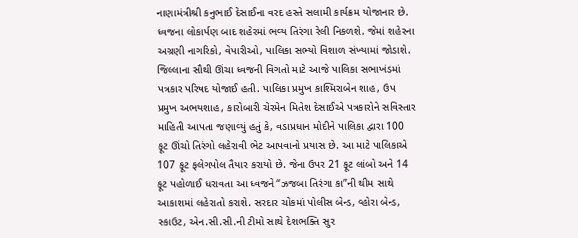નાણામંત્રીશ્રી કનુભાઈ દેસાઈના વરદ હસ્‍તે સલામી કાર્યક્રમ યોજાનાર છે. ધ્‍વજના લોકાર્પણ બાદ શહેરમાં ભવ્‍ય તિરંગા રેલી નિકળશે. જેમાં શહેરના અગ્રણી નાગરિકો, વેપારીઓ, પાલિકા સભ્‍યો વિશાળ સંખ્‍યામાં જોડાશે.
જિલ્લાના સૌથી ઊંચા ધ્‍વજની વિગતો માટે આજે પાલિકા સભાખંડમાં પત્રકાર પરિષદ યોજાઈ હતી. પાલિકા પ્રમુખ કાશ્‍મિરાબેન શાહ, ઉપ પ્રમુખ અભયશાહ, કારોબારી ચેરમેન મિતેશ દેસાઈએ પત્રકારોને સવિસ્‍તાર માહિતી આપતા જણાવ્‍યું હતું કે, વડાપ્રધાન મોદીને પાલિકા દ્વારા 100 ફૂટ ઊંચો તિરંગો લહેરાવી ભેટ આપવાનો પ્રયાસ છે. આ માટે પાલિકાએ 107 ફૂટ ફલેગપોલ તૈયાર કરાયો છે. જેના ઉપર 21 ફૂટ લાંબો અને 14 ફૂટ પહોળાઈ ધરાવતા આ ધ્‍વજને ‘‘ઝજબા તિરંગા કા”ની થીમ સાથે આકાશમાં લહેરાતો કરાશે. સરદાર ચોકમાં પોલીસ બેન્‍ડ, વ્‍હોરા બેન્‍ડ, સ્‍કાઉટ, એન.સી.સી.ની ટીમો સાથે દેશભક્‍તિ સુર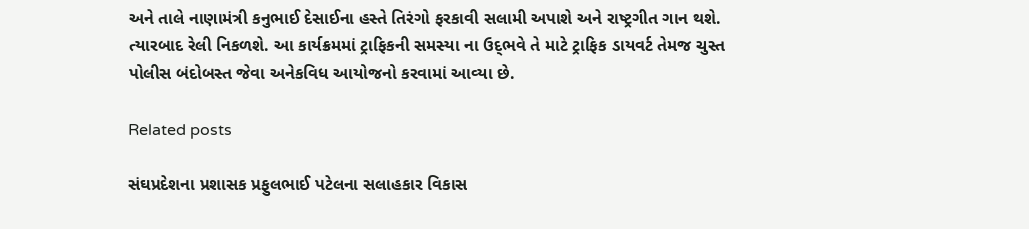અને તાલે નાણામંત્રી કનુભાઈ દેસાઈના હસ્‍તે તિરંગો ફરકાવી સલામી અપાશે અને રાષ્‍ટ્રગીત ગાન થશે. ત્‍યારબાદ રેલી નિકળશે. આ કાર્યક્રમમાં ટ્રાફિકની સમસ્‍યા ના ઉદ્‌ભવે તે માટે ટ્રાફિક ડાયવર્ટ તેમજ ચુસ્‍ત પોલીસ બંદોબસ્‍ત જેવા અનેકવિધ આયોજનો કરવામાં આવ્‍યા છે.

Related posts

સંઘપ્રદેશના પ્રશાસક પ્રફુલભાઈ પટેલના સલાહકાર વિકાસ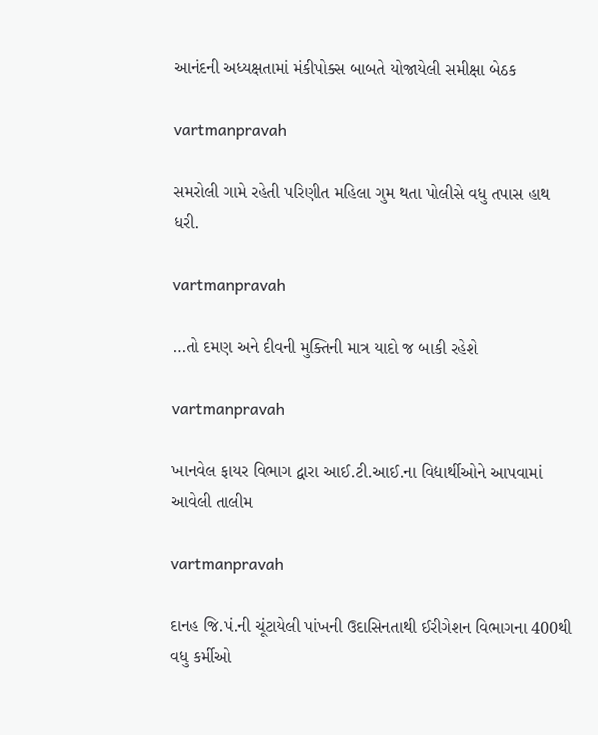આનંદની અધ્‍યક્ષતામાં મંકીપોક્‍સ બાબતે યોજાયેલી સમીક્ષા બેઠક

vartmanpravah

સમરોલી ગામે રહેતી પરિણીત મહિલા ગુમ થતા પોલીસે વધુ તપાસ હાથ ધરી.

vartmanpravah

…તો દમણ અને દીવની મુક્‍તિની માત્ર યાદો જ બાકી રહેશે

vartmanpravah

ખાનવેલ ફાયર વિભાગ દ્વારા આઈ.ટી.આઈ.ના વિદ્યાર્થીઓને આપવામાં આવેલી તાલીમ

vartmanpravah

દાનહ જિ.પં.ની ચૂંટાયેલી પાંખની ઉદાસિનતાથી ઈરીગેશન વિભાગના 400થી વધુ કર્મીઓ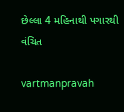છેલ્લા 4 મહિનાથી પગારથી વંચિત

vartmanpravah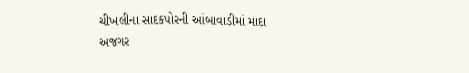ચીખલીના સાદકપોરની આંબાવાડીમાં માદા અજગર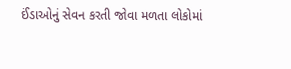ઈંડાઓનું સેવન કરતી જોવા મળતા લોકોમાં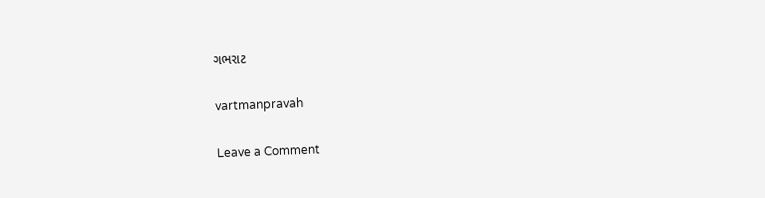ગભરાટ

vartmanpravah

Leave a Comment